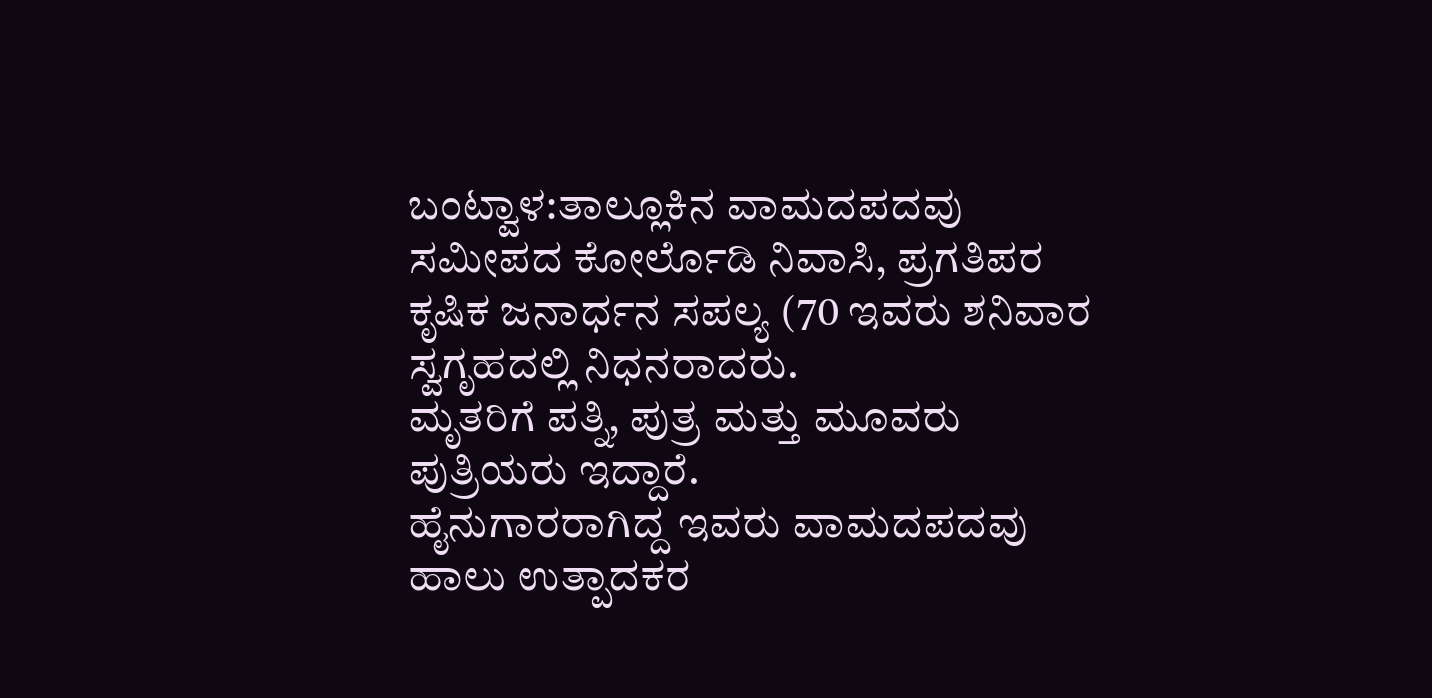ಬಂಟ್ವಾಳ:ತಾಲ್ಲೂಕಿನ ವಾಮದಪದವು ಸಮೀಪದ ಕೋರ್ಲೊಡಿ ನಿವಾಸಿ, ಪ್ರಗತಿಪರ ಕೃಷಿಕ ಜನಾರ್ಧನ ಸಪಲ್ಯ (70 ಇವರು ಶನಿವಾರ ಸ್ವಗೃಹದಲ್ಲಿ ನಿಧನರಾದರು.
ಮೃತರಿಗೆ ಪತ್ನಿ, ಪುತ್ರ ಮತ್ತು ಮೂವರು ಪುತ್ರಿಯರು ಇದ್ದಾರೆ.
ಹೈನುಗಾರರಾಗಿದ್ದ ಇವರು ವಾಮದಪದವು ಹಾಲು ಉತ್ಪಾದಕರ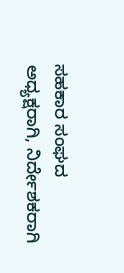ಸಹಕಾರ ಸಂಘದ ಅಧ್ಯಕ್ಷರಾಗಿ, ನಿರ್ದೇಶಕರಾಗಿ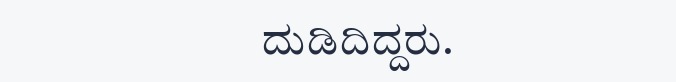ದುಡಿದಿದ್ದರು.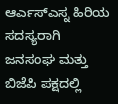ಆರ್ಎಸ್ಎಸ್ನ ಹಿರಿಯ ಸದಸ್ಯರಾಗಿ ಜನಸಂಘ ಮತ್ತು ಬಿಜೆಪಿ ಪಕ್ಷದಲ್ಲಿ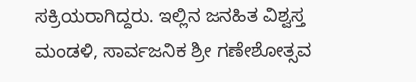ಸಕ್ರಿಯರಾಗಿದ್ದರು. ಇಲ್ಲಿನ ಜನಹಿತ ವಿಶ್ವಸ್ತ ಮಂಡಳಿ, ಸಾರ್ವಜನಿಕ ಶ್ರೀ ಗಣೇಶೋತ್ಸವ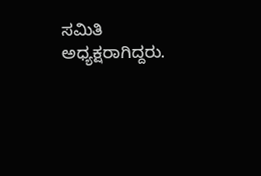ಸಮಿತಿ ಅಧ್ಯಕ್ಷರಾಗಿದ್ದರು.